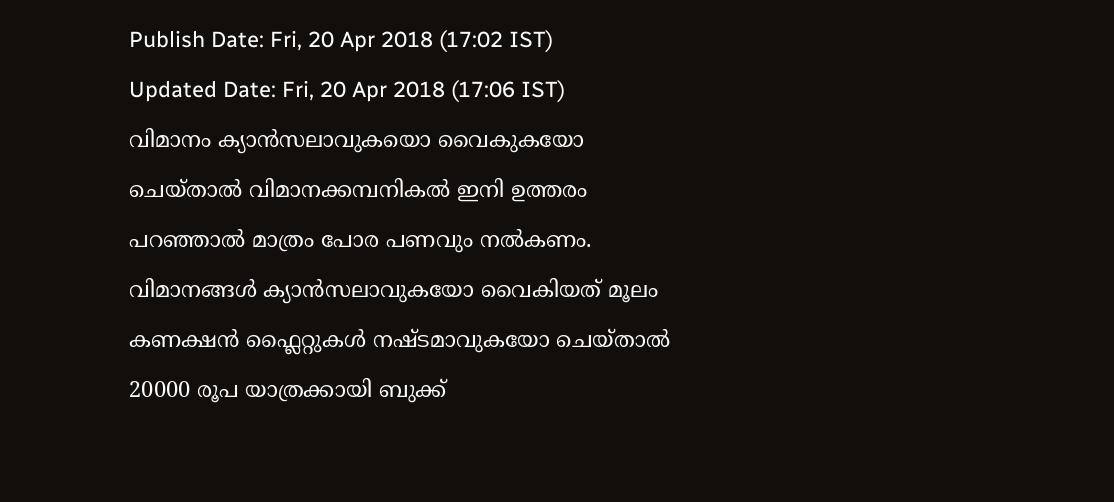Publish Date: Fri, 20 Apr 2018 (17:02 IST)
Updated Date: Fri, 20 Apr 2018 (17:06 IST)
വിമാനം ക്യാൻസലാവുകയൊ വൈകുകയോ ചെയ്താൽ വിമാനക്കമ്പനികൽ ഇനി ഉത്തരം പറഞ്ഞാൽ മാത്രം പോര പണവും നൽകണം. വിമാനങ്ങൾ ക്യാൻസലാവുകയോ വൈകിയത് മൂലം കണക്ഷൻ ഫ്ലൈറ്റുകൾ നഷ്ടമാവുകയോ ചെയ്താൽ 20000 രൂപ യാത്രക്കായി ബുക്ക്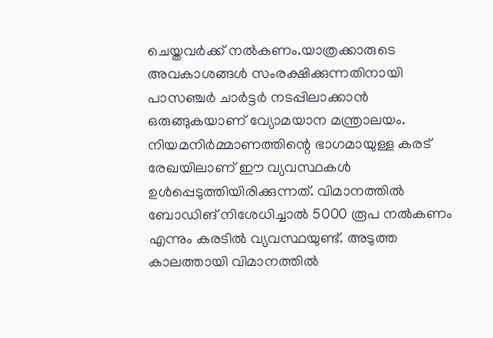ചെയ്തവർക്ക് നൽകണം.യാത്രക്കാരുടെ അവകാശങ്ങൾ സംരക്ഷിക്കുന്നതിനായി പാസഞ്ചർ ചാർട്ടർ നടപ്പിലാക്കാൻ ഒരുങ്ങുകയാണ് വ്യോമയാന മന്ത്രാലയം.
നിയമനിർമ്മാണത്തിന്റെ ഭാഗമായുള്ള കരട് രേഖയിലാണ് ഈ വ്യവസ്ഥകൾ ഉൾപ്പെടുത്തിയിരിക്കുന്നത്. വിമാനത്തിൽ ബോഡിങ് നിശേധിച്ചാൽ 5000 രൂപ നൽകണം എന്നും കരടിൽ വ്യവസ്ഥയുണ്ട്. അടുത്ത കാലത്തായി വിമാനത്തിൽ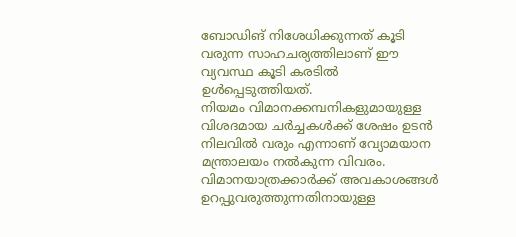ബോഡിങ് നിശേധിക്കുന്നത് കൂടി വരുന്ന സാഹചര്യത്തിലാണ് ഈ വ്യവസ്ഥ കൂടി കരടിൽ ഉൾപ്പെടുത്തിയത്.
നിയമം വിമാനക്കമ്പനികളുമായുള്ള വിശദമായ ചർച്ചകൾക്ക് ശേഷം ഉടൻ നിലവിൽ വരും എന്നാണ് വ്യോമയാന മന്ത്രാലയം നൽകുന്ന വിവരം. വിമാനയാത്രക്കാർക്ക് അവകാശങ്ങൾ ഉറപ്പുവരുത്തുന്നതിനായുള്ള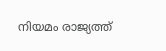നിയമം രാജ്യത്ത്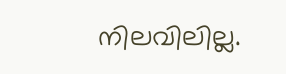നിലവിലില്ല.